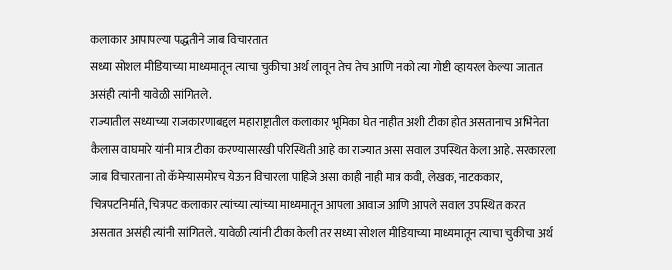कलाकार आपापल्या पद्धतीने जाब विचारतात
सध्या सोशल मीडियाच्या माध्यमातून त्याचा चुकीचा अर्थ लावून तेच तेच आणि नको त्या गोष्टी व्हायरल केल्या जातात असंही त्यांनी यावेळी सांगितले.
राज्यातील सध्याच्या राजकारणाबद्दल महाराष्ट्रातील कलाकार भूमिका घेत नाहीत अशी टीका होत असतानाच अभिनेता कैलास वाघमारे यांनी मात्र टीका करण्यासारखी परिस्थिती आहे का राज्यात असा सवाल उपस्थित केला आहे. सरकारला जाब विचारताना तो कॅमेऱ्यासमोरच येऊन विचारला पाहिजे असा काही नाही मात्र कवी, लेखक, नाटककार, चित्रपटनिर्माते, चित्रपट कलाकार त्यांच्या त्यांच्या माध्यमातून आपला आवाज आणि आपले सवाल उपस्थित करत असतात असंही त्यांनी सांगितले. यावेळी त्यांनी टीका केली तर सध्या सोशल मीडियाच्या माध्यमातून त्याचा चुकीचा अर्थ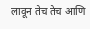लावून तेच तेच आणि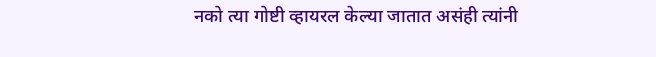नको त्या गोष्टी व्हायरल केल्या जातात असंही त्यांनी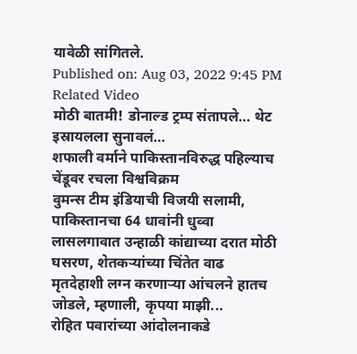यावेळी सांगितले.
Published on: Aug 03, 2022 9:45 PM
Related Video
मोठी बातमी! डोनाल्ड ट्रम्प संतापले... थेट इस्रायलला सुनावलं...
शफाली वर्माने पाकिस्तानविरुद्ध पहिल्याच चेंडूवर रचला विश्वविक्रम
वुमन्स टीम इंडियाची विजयी सलामी, पाकिस्तानचा 64 धावांनी धुव्वा
लासलगावात उन्हाळी कांद्याच्या दरात मोठी घसरण, शेतकऱ्यांच्या चिंतेत वाढ
मृतदेहाशी लग्न करणाऱ्या आंचलने हातच जोडले, म्हणाली, कृपया माझी...
रोहित पवारांच्या आंदोलनाकडे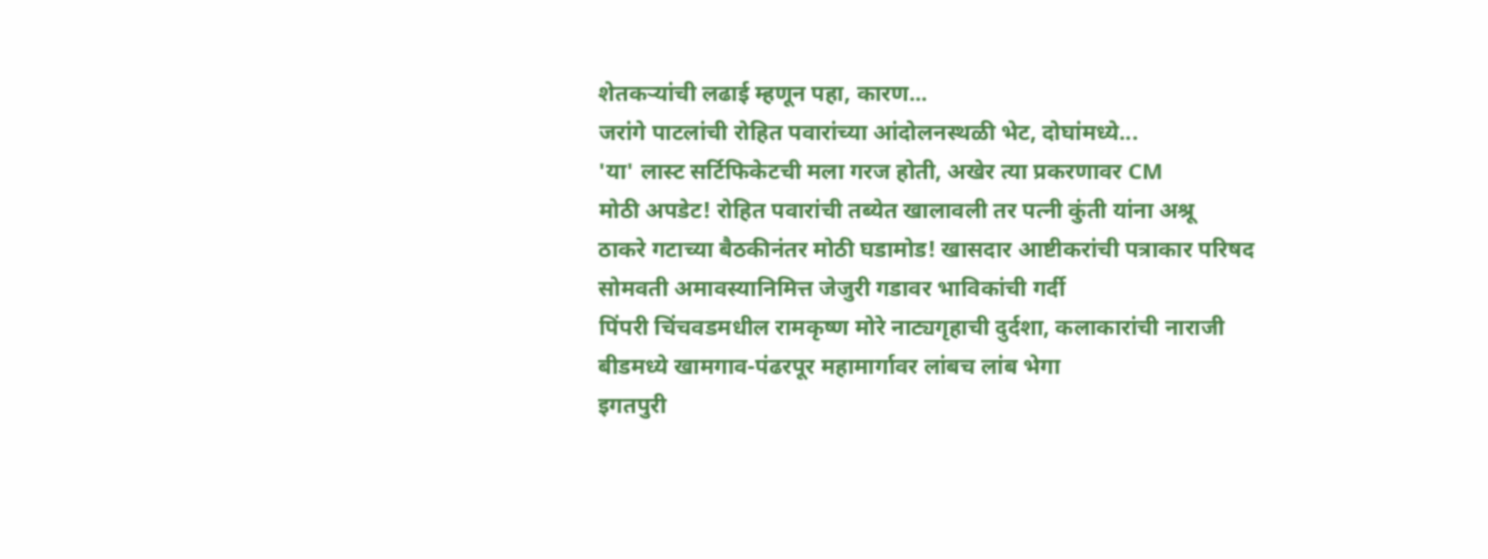शेतकऱ्यांची लढाई म्हणून पहा, कारण...
जरांगे पाटलांची रोहित पवारांच्या आंदोलनस्थळी भेट, दोघांमध्ये...
'या' लास्ट सर्टिफिकेटची मला गरज होती, अखेर त्या प्रकरणावर CM
मोठी अपडेट! रोहित पवारांची तब्येत खालावली तर पत्नी कुंती यांना अश्रू
ठाकरे गटाच्या बैठकीनंतर मोठी घडामोड! खासदार आष्टीकरांची पत्राकार परिषद
सोमवती अमावस्यानिमित्त जेजुरी गडावर भाविकांची गर्दी
पिंपरी चिंचवडमधील रामकृष्ण मोरे नाट्यगृहाची दुर्दशा, कलाकारांची नाराजी
बीडमध्ये खामगाव-पंढरपूर महामार्गावर लांबच लांब भेगा
इगतपुरी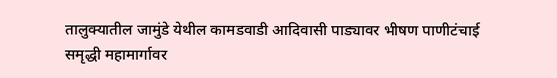तालुक्यातील जामुंडे येथील कामडवाडी आदिवासी पाड्यावर भीषण पाणीटंचाई
समृद्धी महामार्गावर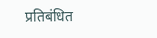प्रतिबंधित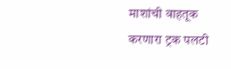माशांची वाहतूक करणारा ट्रक पलटी